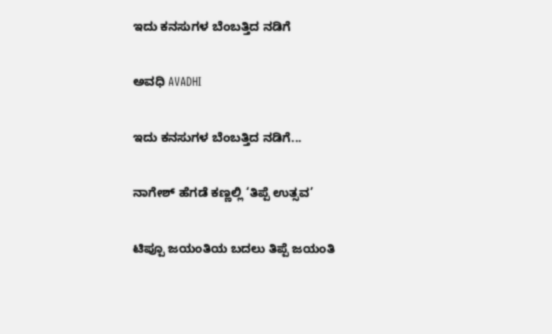ಇದು ಕನಸುಗಳ ಬೆಂಬತ್ತಿದ ನಡಿಗೆ‍

ಅವಧಿ AVADHI

ಇದು ಕನಸುಗಳ ಬೆಂಬತ್ತಿದ ನಡಿಗೆ...

ನಾಗೇಶ್ ಹೆಗಡೆ ಕಣ್ಣಲ್ಲಿ ‘ತಿಪ್ಪೆ ಉತ್ಸವ’

ಟಿಪ್ಪೂ ಜಯಂತಿಯ ಬದಲು ತಿಪ್ಪೆ ಜಯಂತಿ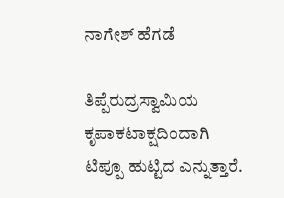ನಾಗೇಶ್ ಹೆಗಡೆ

ತಿಪ್ಪೆರುದ್ರಸ್ವಾಮಿಯ ಕೃಪಾಕಟಾಕ್ಷದಿಂದಾಗಿ ಟಿಪ್ಪೂ ಹುಟ್ಟಿದ ಎನ್ನುತ್ತಾರೆ.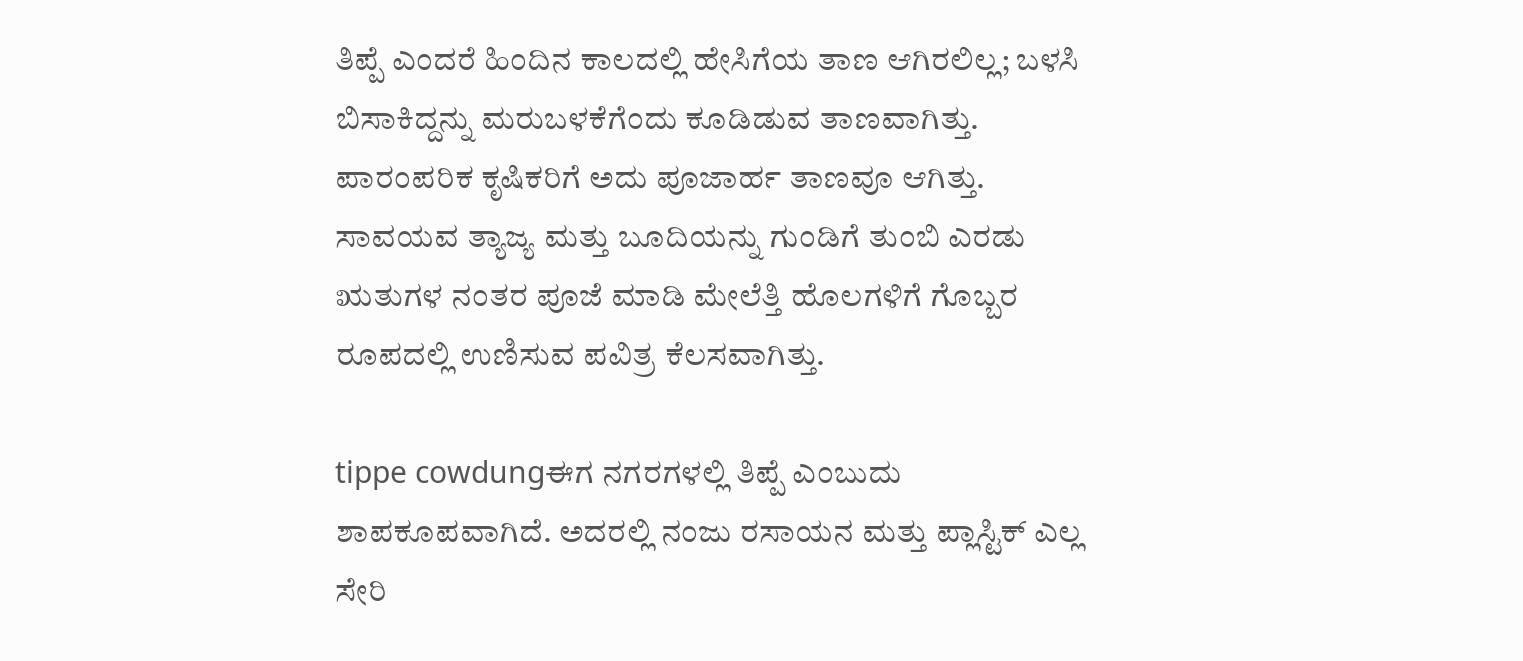ತಿಪ್ಪೆ ಎಂದರೆ ಹಿಂದಿನ ಕಾಲದಲ್ಲಿ ಹೇಸಿಗೆಯ ತಾಣ ಆಗಿರಲಿಲ್ಲ; ಬಳಸಿ ಬಿಸಾಕಿದ್ದನ್ನು ಮರುಬಳಕೆಗೆಂದು ಕೂಡಿಡುವ ತಾಣವಾಗಿತ್ತು. ಪಾರಂಪರಿಕ ಕೃಷಿಕರಿಗೆ ಅದು ಪೂಜಾರ್ಹ ತಾಣವೂ ಆಗಿತ್ತು. ಸಾವಯವ ತ್ಯಾಜ್ಯ ಮತ್ತು ಬೂದಿಯನ್ನು ಗುಂಡಿಗೆ ತುಂಬಿ ಎರಡು ಋತುಗಳ ನಂತರ ಪೂಜೆ ಮಾಡಿ ಮೇಲೆತ್ತಿ ಹೊಲಗಳಿಗೆ ಗೊಬ್ಬರ ರೂಪದಲ್ಲಿ ಉಣಿಸುವ ಪವಿತ್ರ ಕೆಲಸವಾಗಿತ್ತು.

tippe cowdungಈಗ ನಗರಗಳಲ್ಲಿ ತಿಪ್ಪೆ ಎಂಬುದು ಶಾಪಕೂಪವಾಗಿದೆ. ಅದರಲ್ಲಿ ನಂಜು ರಸಾಯನ ಮತ್ತು ಪ್ಲಾಸ್ಟಿಕ್ ಎಲ್ಲ ಸೇರಿ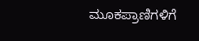ಮೂಕಪ್ರಾಣಿಗಳಿಗೆ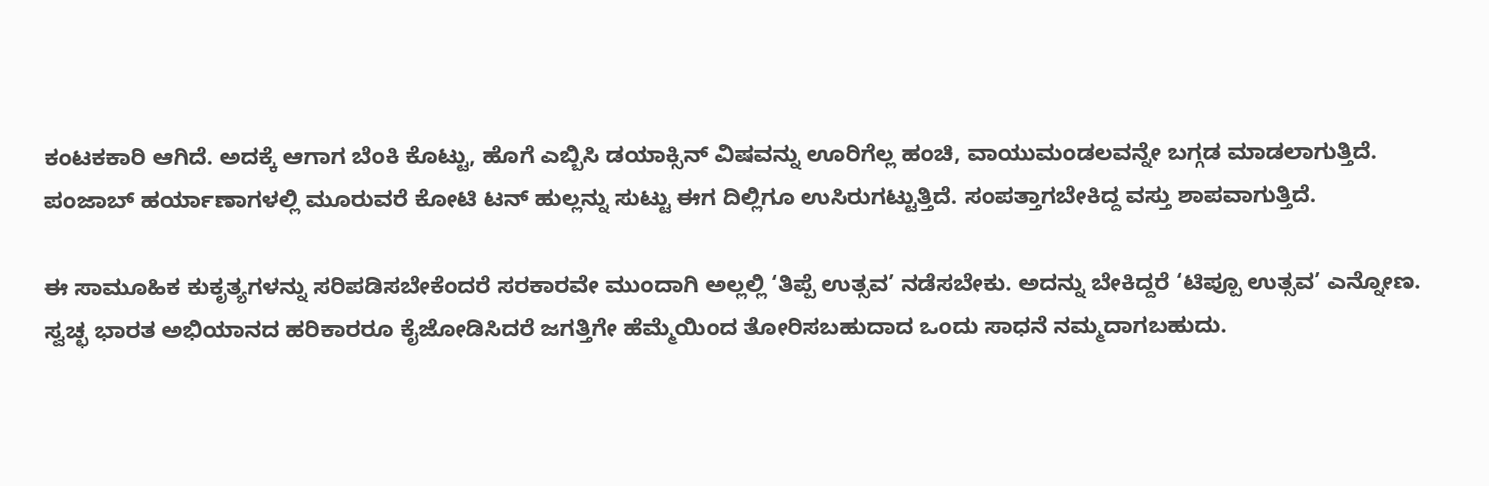ಕಂಟಕಕಾರಿ ಆಗಿದೆ. ಅದಕ್ಕೆ ಆಗಾಗ ಬೆಂಕಿ ಕೊಟ್ಟು, ಹೊಗೆ ಎಬ್ಬಿಸಿ ಡಯಾಕ್ಸಿನ್ ವಿಷವನ್ನು ಊರಿಗೆಲ್ಲ ಹಂಚಿ, ವಾಯುಮಂಡಲವನ್ನೇ ಬಗ್ಗಡ ಮಾಡಲಾಗುತ್ತಿದೆ. ಪಂಜಾಬ್ ಹರ್ಯಾಣಾಗಳಲ್ಲಿ ಮೂರುವರೆ ಕೋಟಿ ಟನ್ ಹುಲ್ಲನ್ನು ಸುಟ್ಟು ಈಗ ದಿಲ್ಲಿಗೂ ಉಸಿರುಗಟ್ಟುತ್ತಿದೆ. ಸಂಪತ್ತಾಗಬೇಕಿದ್ದ ವಸ್ತು ಶಾಪವಾಗುತ್ತಿದೆ.

ಈ ಸಾಮೂಹಿಕ ಕುಕೃತ್ಯಗಳನ್ನು ಸರಿಪಡಿಸಬೇಕೆಂದರೆ ಸರಕಾರವೇ ಮುಂದಾಗಿ ಅಲ್ಲಲ್ಲಿ ‘ತಿಪ್ಪೆ ಉತ್ಸವ’ ನಡೆಸಬೇಕು. ಅದನ್ನು ಬೇಕಿದ್ದರೆ ‘ಟಿಪ್ಪೂ ಉತ್ಸವ’ ಎನ್ನೋಣ. ಸ್ವಚ್ಛ ಭಾರತ ಅಭಿಯಾನದ ಹರಿಕಾರರೂ ಕೈಜೋಡಿಸಿದರೆ ಜಗತ್ತಿಗೇ ಹೆಮ್ಮೆಯಿಂದ ತೋರಿಸಬಹುದಾದ ಒಂದು ಸಾಧನೆ ನಮ್ಮದಾಗಬಹುದು.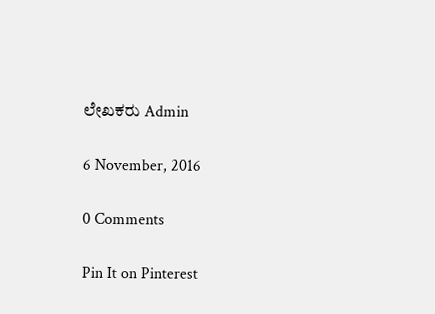ಲೇಖಕರು Admin

6 November, 2016

0 Comments

Pin It on Pinterest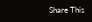Share This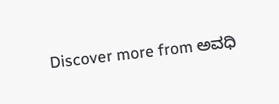Discover more from ಅವಧಿ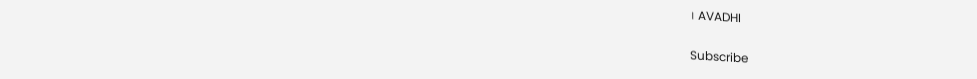। AVADHI

Subscribe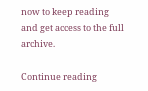now to keep reading and get access to the full archive.

Continue reading